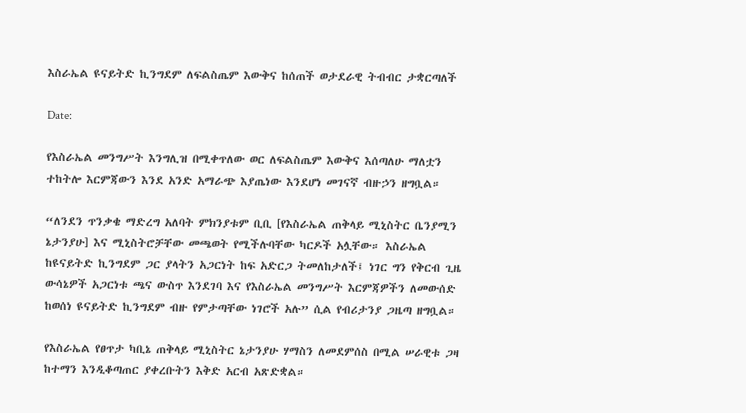እስራኤል ዩናይትድ ኪንግደም ለፍልስጤም እውቅና ከሰጠች ወታደራዊ ትብብር ታቋርጣለች

Date:

የእስራኤል መንግሥት እንግሊዝ በሚቀጥለው ወር ለፍልስጤም እውቅና እሰጣለሁ ማለቷን ተከትሎ እርምጃውን እንደ አንድ አማራጭ እያጤነው እንደሆነ መገናኛ ብዙኃን ዘግቧል።

“ለንደን ጥንቃቄ ማድረግ አለባት ምክንያቱም ቢቢ [የእስራኤል ጠቅላይ ሚኒስትር ቤንያሚን ኔታንያሁ] እና ሚኒስትሮቻቸው መጫወት የሚችሉባቸው ካርዶች አሏቸው። እስራኤል ከዩናይትድ ኪንግደም ጋር ያላትን አጋርነት ከፍ አድርጋ ትመለከታለች፤ ነገር ግን የቅርብ ጊዜ ውሳኔዎች አጋርነቱ ጫና ውስጥ እንደገባ እና የእስራኤል መንግሥት እርምጃዎችን ለመውሰድ ከወሰነ ዩናይትድ ኪንግደም ብዙ የምታጣቸው ነገሮች አሉ” ሲል የብሪታንያ ጋዜጣ ዘግቧል።

የእስራኤል የፀጥታ ካቢኔ ጠቅላይ ሚኒስትር ኔታንያሁ ሃማስን ለመደምሰስ በሚል ሠራዊቱ ጋዛ ከተማን እንዲቆጣጠር ያቀረቡትን እቅድ አርብ አጽድቋል።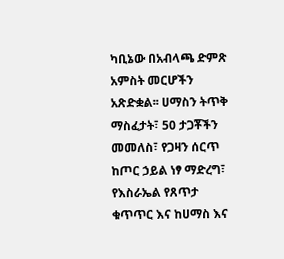ካቢኔው በአብላጫ ድምጽ አምስት መርሆችን አጽድቋል፡፡ ሀማስን ትጥቅ ማስፈታት፣ 50 ታጋቾችን መመለስ፣ የጋዛን ሰርጥ ከጦር ኃይል ነፃ ማድረግ፣ የእስራኤል የጸጥታ ቁጥጥር እና ከሀማስ እና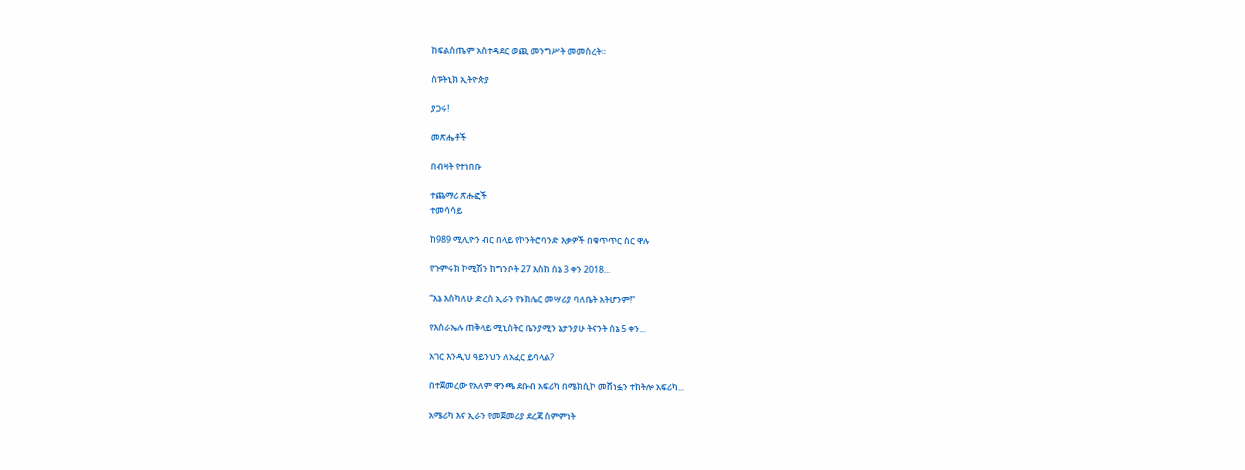ከፍልስጤም አስተዳደር ወጪ መንግሥት መመስረት።

ስፑትኒክ ኢትዮጵያ

ያጋሩ!

መጽሔቶች

በብዛት የተነበቡ

ተጨማሪ ጽሑፎች
ተመሳሳይ

ከ989 ሚሊዮን ብር በላይ የኮንትሮባንድ እቃዎች በቁጥጥር ስር ዋሉ

የጉምሩክ ኮሚሽን ከግንቦት 27 እስከ ሰኔ 3 ቀን 2018...

“እኔ እስካለሁ ድረስ ኢራን የኑክሌር መሣሪያ ባለቤት አትሆንም!”

የእስራኤሉ ጠቅላይ ሚኒስትር ቤንያሚን ኔታንያሁ ትናንት ሰኔ 5 ቀን...

አገር እንዲህ ዓይንህን ለአፈር ይባላል?

በተጀመረው የአለም ዋንጫ ደቡብ አፍሪካ በሜክሲኮ መሸነፏን ተከትሎ አፍሪካ...

አሜሪካ እና ኢራን የመጀመሪያ ደረጃ ስምምነት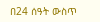በ24 ሰዓት ውስጥ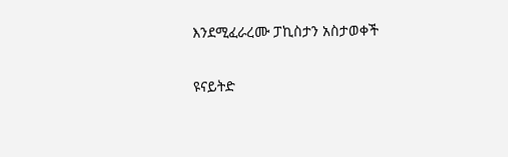እንደሚፈራረሙ ፓኪስታን አስታወቀች

ዩናይትድ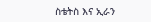ስቴትስ እና ኢራን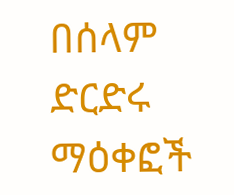በሰላም ድርድሩ ማዕቀፎች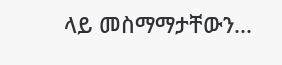ላይ መስማማታቸውን...